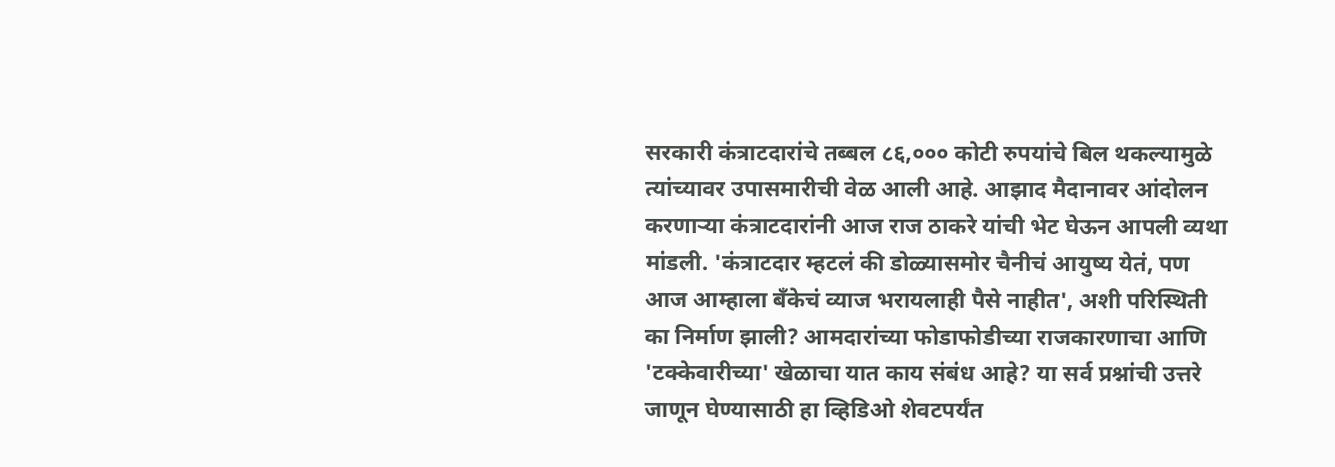सरकारी कंत्राटदारांचे तब्बल ८६,००० कोटी रुपयांचे बिल थकल्यामुळे त्यांच्यावर उपासमारीची वेळ आली आहे. आझाद मैदानावर आंदोलन करणाऱ्या कंत्राटदारांनी आज राज ठाकरे यांची भेट घेऊन आपली व्यथा मांडली. 'कंत्राटदार म्हटलं की डोळ्यासमोर चैनीचं आयुष्य येतं, पण आज आम्हाला बँकेचं व्याज भरायलाही पैसे नाहीत', अशी परिस्थिती का निर्माण झाली? आमदारांच्या फोडाफोडीच्या राजकारणाचा आणि 'टक्केवारीच्या' खेळाचा यात काय संबंध आहे? या सर्व प्रश्नांची उत्तरे जाणून घेण्यासाठी हा व्हिडिओ शेवटपर्यंत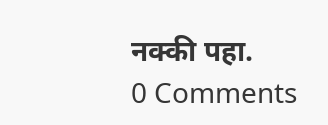नक्की पहा.
0 Comments